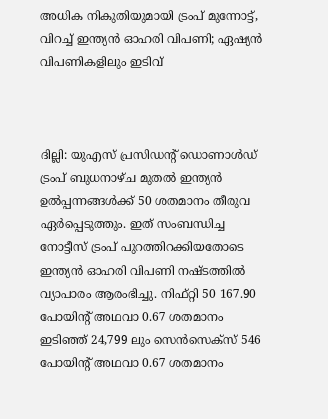അധിക നികുതിയുമായി ട്രംപ് മുന്നോട്ട്, വിറച്ച് ഇന്ത്യൻ ഓഹരി വിപണി; ഏഷ്യൻ വിപണികളിലും ഇടിവ്



ദില്ലി: യുഎസ് പ്രസിഡന്റ് ഡൊണാൾഡ് ട്രംപ് ബുധനാഴ്ച മുതൽ ഇന്ത്യൻ ഉൽപ്പന്നങ്ങൾക്ക് 50 ശതമാനം തീരുവ ഏർപ്പെടുത്തും. ഇത് സംബന്ധിച്ച നോട്ടീസ് ട്രംപ് പുറത്തിറക്കിയതോടെ ഇന്ത്യൻ ഓഹരി വിപണി നഷ്ടത്തിൽ വ്യാപാരം ആരംഭിച്ചു. നിഫ്റ്റി 50 167.90 പോയിന്റ് അഥവാ 0.67 ശതമാനം ഇടിഞ്ഞ് 24,799 ലും സെൻസെക്‌സ് 546 പോയിന്റ് അഥവാ 0.67 ശതമാനം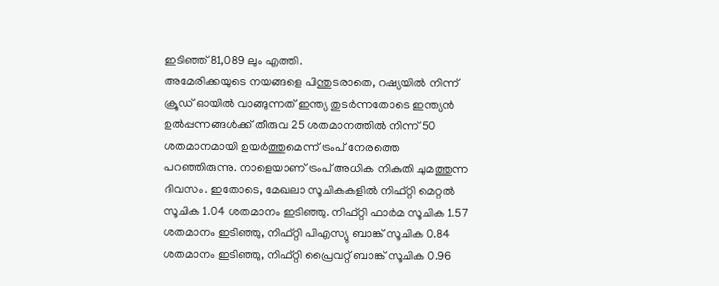ഇടിഞ്ഞ് 81,089 ലും എത്തി.
അമേരിക്കയുടെ നയങ്ങളെ പിന്തുടരാതെ, റഷ്യയിൽ നിന്ന് ക്രൂഡ് ഓയിൽ വാങ്ങുന്നത് ഇന്ത്യ തുടർന്നതോടെ ഇന്ത്യൻ ഉൽപ്പന്നങ്ങൾക്ക് തീരുവ 25 ശതമാനത്തിൽ നിന്ന് 50 ശതമാനമായി ഉയർത്തുമെന്ന് ട്രംപ് നേരത്തെ പറഞ്ഞിരുന്നു. നാളെയാണ് ട്രംപ് അധിക നികുതി ചുമത്തുന്ന ദിവസം. ഇതോടെ, മേഖലാ സൂചികകളിൽ നിഫ്റ്റി മെറ്റൽ സൂചിക 1.04 ശതമാനം ഇടിഞ്ഞു. നിഫ്റ്റി ഫാർമ സൂചിക 1.57 ശതമാനം ഇടിഞ്ഞു, നിഫ്റ്റി പിഎസ്യു ബാങ്ക് സൂചിക 0.84 ശതമാനം ഇടിഞ്ഞു, നിഫ്റ്റി പ്രൈവറ്റ് ബാങ്ക് സൂചിക 0.96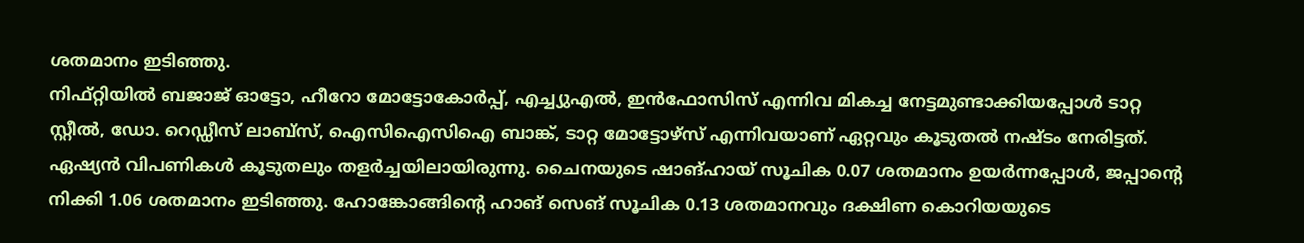ശതമാനം ഇടിഞ്ഞു.
നിഫ്റ്റിയിൽ ബജാജ് ഓട്ടോ, ഹീറോ മോട്ടോകോർപ്പ്, എച്ച്യുഎൽ, ഇൻഫോസിസ് എന്നിവ മികച്ച നേട്ടമുണ്ടാക്കിയപ്പോൾ ടാറ്റ സ്റ്റീൽ, ഡോ. റെഡ്ഡീസ് ലാബ്‌സ്, ഐസിഐസിഐ ബാങ്ക്, ടാറ്റ മോട്ടോഴ്സ് എന്നിവയാണ് ഏറ്റവും കൂടുതൽ നഷ്ടം നേരിട്ടത്.
ഏഷ്യൻ വിപണികൾ കൂടുതലും തളർച്ചയിലായിരുന്നു. ചൈനയുടെ ഷാങ്ഹായ് സൂചിക 0.07 ശതമാനം ഉയർന്നപ്പോൾ, ജപ്പാന്റെ നിക്കി 1.06 ശതമാനം ഇടിഞ്ഞു. ഹോങ്കോങ്ങിന്റെ ഹാങ് സെങ് സൂചിക 0.13 ശതമാനവും ദക്ഷിണ കൊറിയയുടെ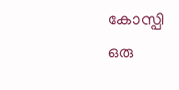കോസ്പി ഒരു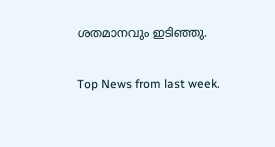ശതമാനവും ഇടിഞ്ഞു.

Top News from last week.